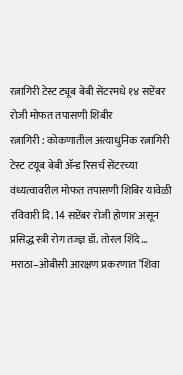रत्नागिरी टेस्ट ट्यूब बेबी सेंटरमधे १४ सप्टेंबर रोजी मोफत तपासणी शिबीर
रत्नागिरी : कोकणातील अत्याधुनिक रत्नागिरी टेस्ट टयूब बेबी ॲन्ड रिसर्च सेंटरच्या वंध्यत्वावरील मोफत तपासणी शिबिर यावेळी रविवारी दि. 14 सप्टेंबर रोजी होणार असून प्रसिद्ध स्त्री रोग तज्ज्ञ डॉ. तोरल शिंदे…
मराठा–ओबीसी आरक्षण प्रकरणात ‘शिवा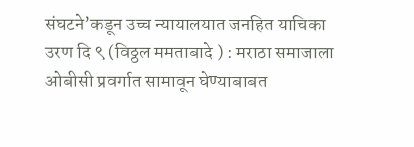संघटने’कडून उच्च न्यायालयात जनहित याचिका
उरण दि ९ (विठ्ठल ममताबादे ) : मराठा समाजाला ओबीसी प्रवर्गात सामावून घेण्याबाबत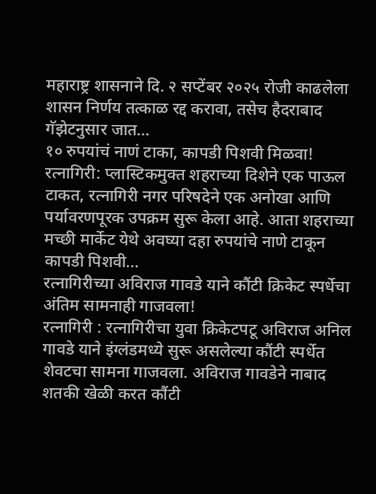महाराष्ट्र शासनाने दि. २ सप्टेंबर २०२५ रोजी काढलेला शासन निर्णय तत्काळ रद्द करावा, तसेच हैदराबाद गॅझेटनुसार जात…
१० रुपयांचं नाणं टाका, कापडी पिशवी मिळवा!
रत्नागिरी: प्लास्टिकमुक्त शहराच्या दिशेने एक पाऊल टाकत, रत्नागिरी नगर परिषदेने एक अनोखा आणि पर्यावरणपूरक उपक्रम सुरू केला आहे. आता शहराच्या मच्छी मार्केट येथे अवघ्या दहा रुपयांचे नाणे टाकून कापडी पिशवी…
रत्नागिरीच्या अविराज गावडे याने कौंटी क्रिकेट स्पर्धेचा अंतिम सामनाही गाजवला!
रत्नागिरी : रत्नागिरीचा युवा क्रिकेटपटू अविराज अनिल गावडे याने इंग्लंडमध्ये सुरू असलेल्या कौंटी स्पर्धेत शेवटचा सामना गाजवला. अविराज गावडेने नाबाद शतकी खेळी करत कौंटी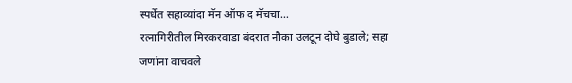स्पर्धेत सहाव्यांदा मॅन ऑफ द मॅचचा…
रत्नागिरीतील मिरकरवाडा बंदरात नौका उलटून दोघे बुडाले; सहा जणांना वाचवले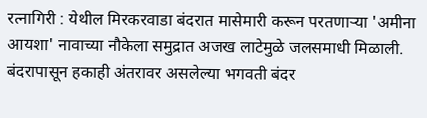रत्नागिरी : येथील मिरकरवाडा बंदरात मासेमारी करून परतणाऱ्या 'अमीना आयशा' नावाच्या नौकेला समुद्रात अजख लाटेमुळे जलसमाधी मिळाली. बंदरापासून हकाही अंतरावर असलेल्या भगवती बंदर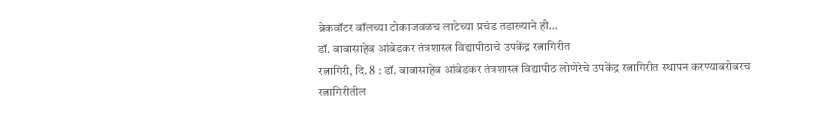ब्रेकवॉटर बॉलच्या टोकाजवळच लाटेच्या प्रचंड तडाख्याने ही…
डॉ. बाबासाहेब आंबेडकर तंत्रशास्त्र विद्यापीठाचे उपकेंद्र रत्नागिरीत
रत्नागिरी, दि. 8 : डॉ. बाबासाहेब आंबेडकर तंत्रशास्त्र विद्यापीठ लोणेरेचे उपकेंद्र रत्नागिरीत स्थापन करण्याबरोबरच रत्नागिरीतील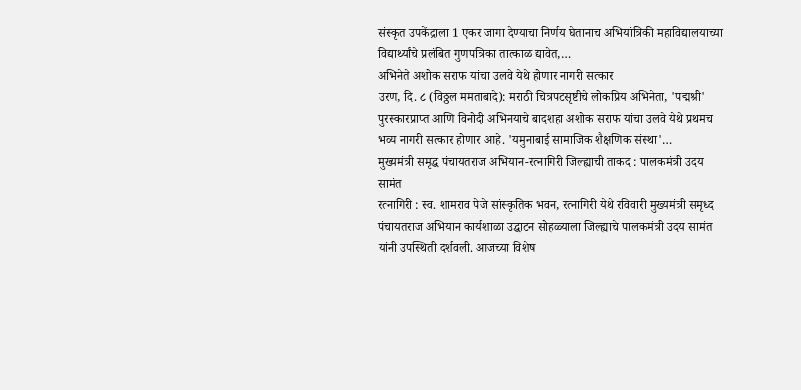संस्कृत उपकेंद्राला 1 एकर जागा देण्याचा निर्णय घेतानाच अभियांत्रिकी महाविद्यालयाच्या विद्यार्थ्यांचे प्रलंबित गुणपत्रिका तात्काळ द्यावेत,…
अभिनेते अशोक सराफ यांचा उलवे येथे होणार नागरी सत्कार
उरण, दि. ८ (विठ्ठल ममताबादे): मराठी चित्रपटसृष्टीचे लोकप्रिय अभिनेता, 'पद्मश्री' पुरस्कारप्राप्त आणि विनोदी अभिनयाचे बादशहा अशोक सराफ यांचा उलवे येथे प्रथमच भव्य नागरी सत्कार होणार आहे. 'यमुनाबाई सामाजिक शैक्षणिक संस्था'…
मुख्यमंत्री समृद्ध पंचायतराज अभियान-रत्नागिरी जिल्ह्याची ताकद : पालकमंत्री उदय सामंत
रत्नागिरी : स्व. शामराव पेजे सांस्कृतिक भवन, रत्नागिरी येथे रविवारी मुख्यमंत्री समृध्द पंचायतराज अभियान कार्यशाळा उद्घाटन सोहळ्याला जिल्ह्याचे पालकमंत्री उदय सामंत यांनी उपस्थिती दर्शवली. आजच्या विशेष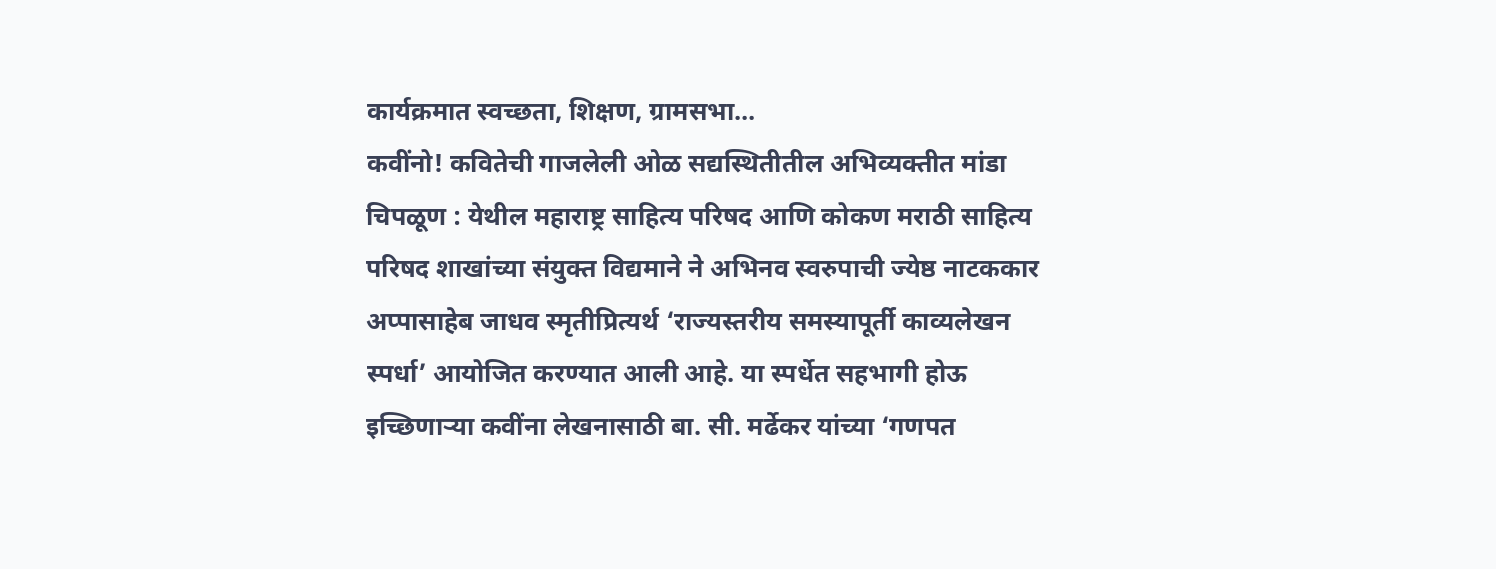कार्यक्रमात स्वच्छता, शिक्षण, ग्रामसभा…
कवींनो! कवितेची गाजलेली ओळ सद्यस्थितीतील अभिव्यक्तीत मांडा
चिपळूण : येथील महाराष्ट्र साहित्य परिषद आणि कोकण मराठी साहित्य परिषद शाखांच्या संयुक्त विद्यमाने ने अभिनव स्वरुपाची ज्येष्ठ नाटककार अप्पासाहेब जाधव स्मृतीप्रित्यर्थ ‘राज्यस्तरीय समस्यापूर्ती काव्यलेखन स्पर्धा’ आयोजित करण्यात आली आहे. या स्पर्धेत सहभागी होऊ इच्छिणाऱ्या कवींना लेखनासाठी बा. सी. मर्ढेकर यांच्या ‘गणपत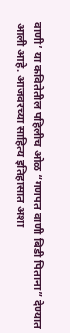वाणी’ या कवितेतील पहिलीच ओळ “गणपत वाणी बिडी पिताना” देण्यात आली आहे. आजवरच्या साहित्य इतिहासात अशा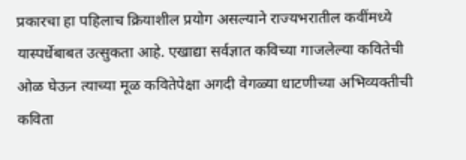प्रकारचा हा पहिलाच क्रियाशील प्रयोग असल्याने राज्यभरातील कवींमध्ये यास्पर्धेबाबत उत्सुकता आहे. एखाद्या सर्वज्ञात कविच्या गाजलेल्या कवितेची ओळ घेऊन त्याच्या मूळ कवितेपेक्षा अगदी वेगळ्या धाटणीच्या अभिव्यक्तीची कविता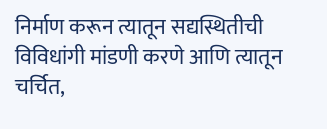निर्माण करून त्यातून सद्यस्थितीची विविधांगी मांडणी करणे आणि त्यातून चर्चित,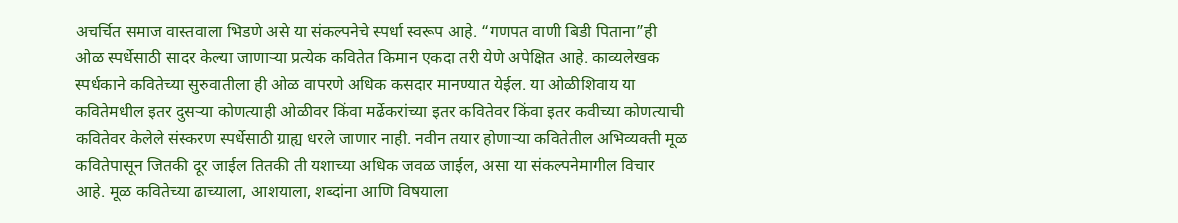अचर्चित समाज वास्तवाला भिडणे असे या संकल्पनेचे स्पर्धा स्वरूप आहे. “गणपत वाणी बिडी पिताना”ही ओळ स्पर्धेसाठी सादर केल्या जाणाऱ्या प्रत्येक कवितेत किमान एकदा तरी येणे अपेक्षित आहे. काव्यलेखक स्पर्धकाने कवितेच्या सुरुवातीला ही ओळ वापरणे अधिक कसदार मानण्यात येईल. या ओळीशिवाय या कवितेमधील इतर दुसऱ्या कोणत्याही ओळीवर किंवा मर्ढेकरांच्या इतर कवितेवर किंवा इतर कवीच्या कोणत्याची कवितेवर केलेले संस्करण स्पर्धेसाठी ग्राह्य धरले जाणार नाही. नवीन तयार होणाऱ्या कवितेतील अभिव्यक्ती मूळ कवितेपासून जितकी दूर जाईल तितकी ती यशाच्या अधिक जवळ जाईल, असा या संकल्पनेमागील विचार आहे. मूळ कवितेच्या ढाच्याला, आशयाला, शब्दांना आणि विषयाला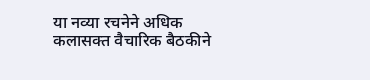या नव्या रचनेने अधिक कलासक्त वैचारिक बैठकीने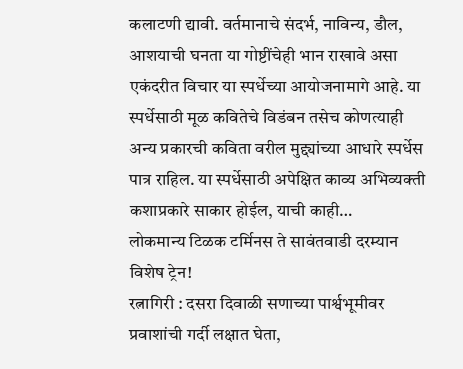कलाटणी द्यावी. वर्तमानाचे संदर्भ, नाविन्य, डौल, आशयाची घनता या गोष्टींचेही भान राखावे असा एकंदरीत विचार या स्पर्धेच्या आयोजनामागे आहे. या स्पर्धेसाठी मूळ कवितेचे विडंबन तसेच कोणत्याही अन्य प्रकारची कविता वरील मुद्द्यांच्या आधारे स्पर्धेस पात्र राहिल. या स्पर्धेसाठी अपेक्षित काव्य अभिव्यक्ती कशाप्रकारे साकार होईल, याची काही…
लोकमान्य टिळक टर्मिनस ते सावंतवाडी दरम्यान विशेष ट्रेन!
रत्नागिरी : दसरा दिवाळी सणाच्या पार्श्वभूमीवर प्रवाशांची गर्दी लक्षात घेता,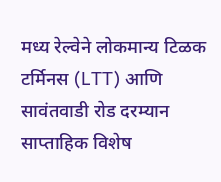मध्य रेल्वेने लोकमान्य टिळक टर्मिनस (LTT) आणि सावंतवाडी रोड दरम्यान साप्ताहिक विशेष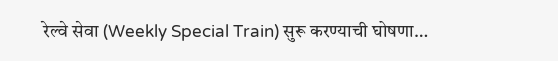रेल्वे सेवा (Weekly Special Train) सुरू करण्याची घोषणा…